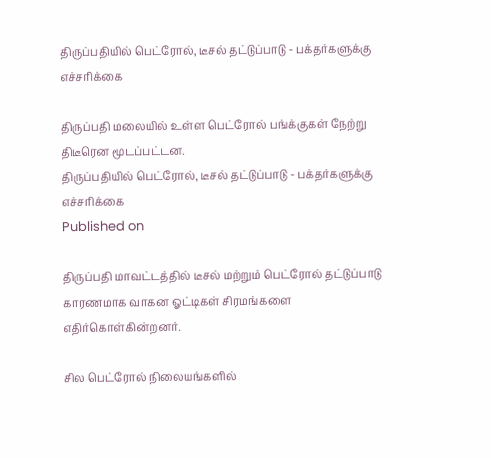திருப்பதியில் பெட்ரோல், டீசல் தட்டுப்பாடு - பக்தர்களுக்கு எச்சரிக்கை

திருப்பதி மலையில் உள்ள பெட்ரோல் பங்க்குகள் நேற்று திடீரென மூடப்பட்டன.
திருப்பதியில் பெட்ரோல், டீசல் தட்டுப்பாடு - பக்தர்களுக்கு எச்சரிக்கை
Published on

திருப்பதி மாவட்டத்தில் டீசல் மற்றும் பெட்ரோல் தட்டுப்பாடு காரணமாக வாகன ஓட்டிகள் சிரமங்களை எதிர்கொள்கின்றனர்.

சில பெட்ரோல் நிலையங்களில்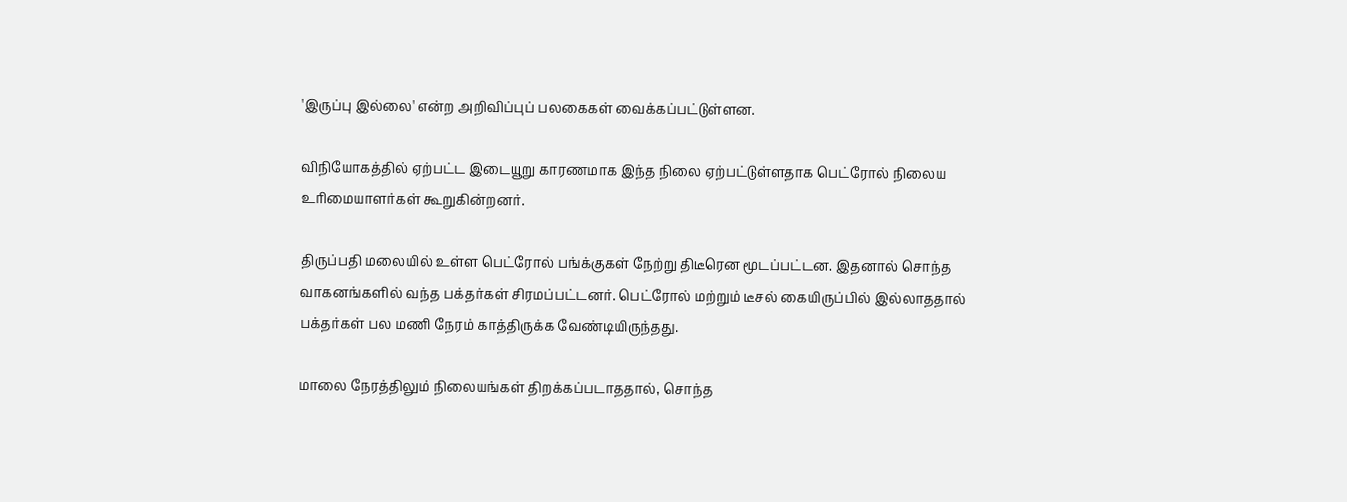'இருப்பு இல்லை' என்ற அறிவிப்புப் பலகைகள் வைக்கப்பட்டுள்ளன.

விநியோகத்தில் ஏற்பட்ட இடையூறு காரணமாக இந்த நிலை ஏற்பட்டுள்ளதாக பெட்ரோல் நிலைய உரிமையாளர்கள் கூறுகின்றனர்.

திருப்பதி மலையில் உள்ள பெட்ரோல் பங்க்குகள் நேற்று திடீரென மூடப்பட்டன. இதனால் சொந்த வாகனங்களில் வந்த பக்தர்கள் சிரமப்பட்டனர். பெட்ரோல் மற்றும் டீசல் கையிருப்பில் இல்லாததால் பக்தர்கள் பல மணி நேரம் காத்திருக்க வேண்டியிருந்தது.

மாலை நேரத்திலும் நிலையங்கள் திறக்கப்படாததால், சொந்த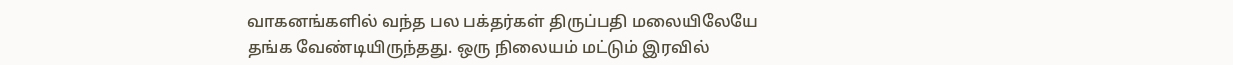வாகனங்களில் வந்த பல பக்தர்கள் திருப்பதி மலையிலேயே தங்க வேண்டியிருந்தது. ஒரு நிலையம் மட்டும் இரவில்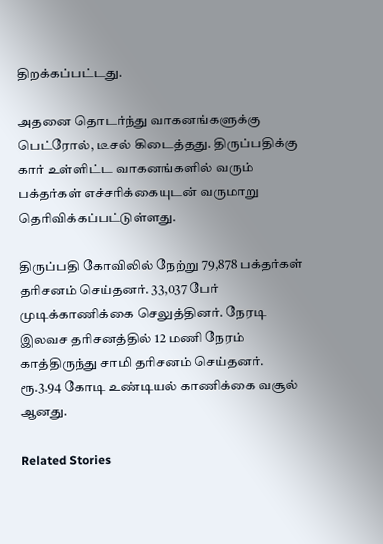திறக்கப்பட்டது.

அதனை தொடர்ந்து வாகனங்களுக்கு பெட்ரோல், டீசல் கிடைத்தது. திருப்பதிக்கு கார் உள்ளிட்ட வாகனங்களில் வரும் பக்தர்கள் எச்சரிக்கையுடன் வருமாறு தெரிவிக்கப்பட்டுள்ளது.

திருப்பதி கோவிலில் நேற்று 79,878 பக்தர்கள் தரிசனம் செய்தனர். 33,037 பேர் முடிக்காணிக்கை செலுத்தினர். நேரடி இலவச தரிசனத்தில் 12 மணி நேரம் காத்திருந்து சாமி தரிசனம் செய்தனர். ரூ.3.94 கோடி உண்டியல் காணிக்கை வசூல் ஆனது.

Related Stories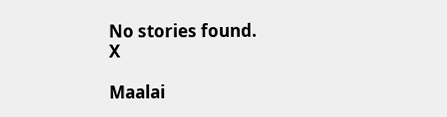No stories found.
X

Maalai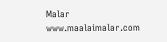Malar
www.maalaimalar.com